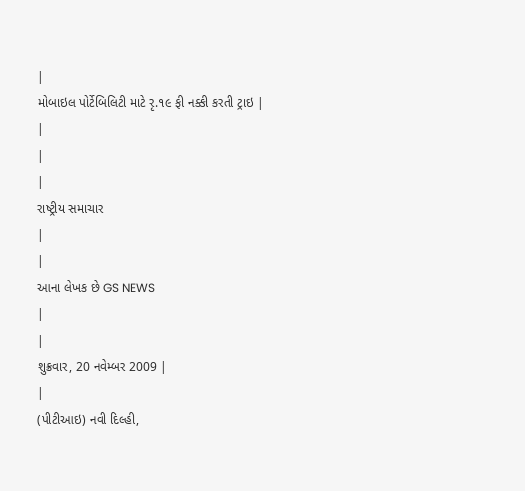|
મોબાઇલ પોર્ટેબિલિટી માટે રૃ.૧૯ ફી નક્કી કરતી ટ્રાઇ |
|
|
|
રાષ્ટ્રીય સમાચાર
|
|
આના લેખક છે GS NEWS
|
|
શુક્રવાર, 20 નવેમ્બર 2009 |
|
(પીટીઆઇ) નવી દિલ્હી,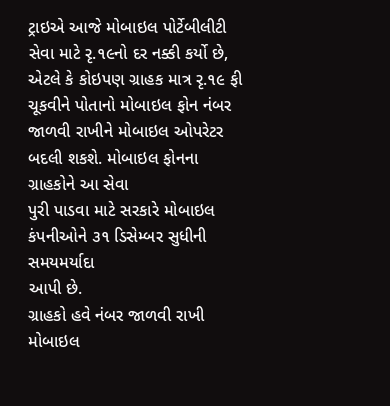ટ્રાઇએ આજે મોબાઇલ પોર્ટેબીલીટી સેવા માટે રૃ.૧૯નો દર નક્કી કર્યો છે,
એટલે કે કોઇપણ ગ્રાહક માત્ર રૃ.૧૯ ફી ચૂકવીને પોતાનો મોબાઇલ ફોન નંબર
જાળવી રાખીને મોબાઇલ ઓપરેટર બદલી શકશે. મોબાઇલ ફોનના ગ્રાહકોને આ સેવા
પુરી પાડવા માટે સરકારે મોબાઇલ કંપનીઓને ૩૧ ડિસેમ્બર સુધીની સમયમર્યાદા
આપી છે.
ગ્રાહકો હવે નંબર જાળવી રાખી મોબાઇલ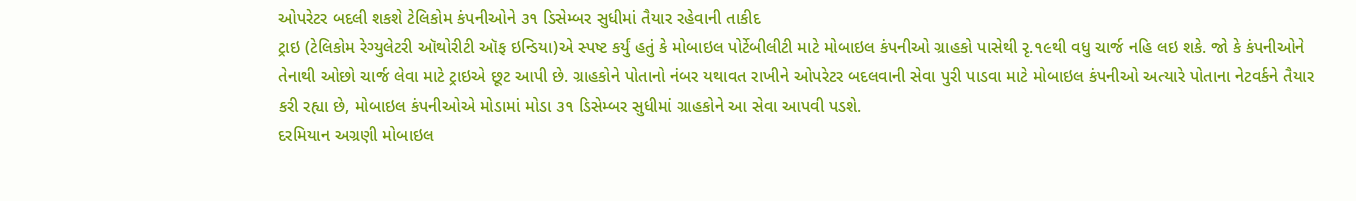ઓપરેટર બદલી શકશે ટેલિકોમ કંપનીઓને ૩૧ ડિસેમ્બર સુધીમાં તૈયાર રહેવાની તાકીદ
ટ્રાઇ (ટેલિકોમ રેગ્યુલેટરી ઑથોરીટી ઑફ ઇન્ડિયા)એ સ્પષ્ટ કર્યું હતું કે મોબાઇલ પોર્ટેબીલીટી માટે મોબાઇલ કંપનીઓ ગ્રાહકો પાસેથી રૃ.૧૯થી વધુ ચાર્જ નહિ લઇ શકે. જો કે કંપનીઓને તેનાથી ઓછો ચાર્જ લેવા માટે ટ્રાઇએ છૂટ આપી છે. ગ્રાહકોને પોતાનો નંબર યથાવત રાખીને ઓપરેટર બદલવાની સેવા પુરી પાડવા માટે મોબાઇલ કંપનીઓ અત્યારે પોતાના નેટવર્કને તૈયાર કરી રહ્યા છે, મોબાઇલ કંપનીઓએ મોડામાં મોડા ૩૧ ડિસેમ્બર સુધીમાં ગ્રાહકોને આ સેવા આપવી પડશે.
દરમિયાન અગ્રણી મોબાઇલ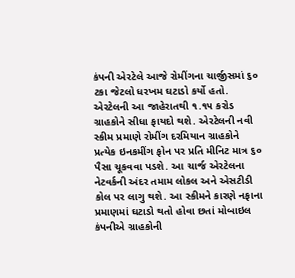કંપની એરટેલે આજે રોમીંગના ચાર્જીસમાં ૬૦ ટકા જેટલો ધરખમ ઘટાડો કર્યો હતો. એરટેલની આ જાહેરાતથી ૧.૧૫ કરોડ ગ્રાહકોને સીધા ફાયદો થશે. એરટેલની નવી સ્કીમ પ્રમાણે રોમીંગ દરમિયાન ગ્રાહકોને પ્રત્યેક ઇનકમીંગ ફોન પર પ્રતિ મીનિટ માત્ર ૬૦ પૈસા ચૂકવવા પડશે. આ ચાર્જ એરટેલના નેટવર્કની અંદર તમામ લોકલ અને એસટીડી કોલ પર લાગુ થશે. આ સ્કીમને કારણે નફાના પ્રમાણમાં ઘટાડો થતો હોવા છતાં મોબાઇલ કંપનીએ ગ્રાહકોની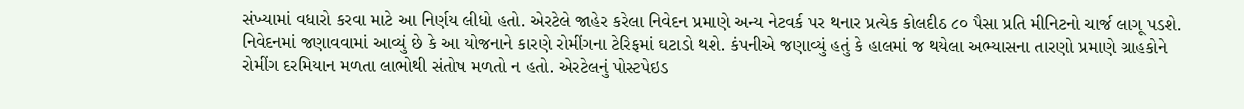સંખ્યામાં વધારો કરવા માટે આ નિર્ણય લીધો હતો. એરટેલે જાહેર કરેલા નિવેદન પ્રમાણે અન્ય નેટવર્ક પર થનાર પ્રત્યેક કોલદીઠ ૮૦ પૈસા પ્રતિ મીનિટનો ચાર્જ લાગૂ પડશે. નિવેદનમાં જણાવવામાં આવ્યું છે કે આ યોજનાને કારણે રોમીંગના ટેરિફમાં ઘટાડો થશે. કંપનીએ જણાવ્યું હતું કે હાલમાં જ થયેલા અભ્યાસના તારણો પ્રમાણે ગ્રાહકોને રોમીંગ દરમિયાન મળતા લાભોથી સંતોષ મળતો ન હતો. એરટેલનું પોસ્ટપેઇડ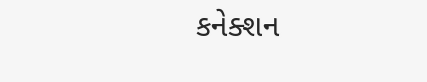કનેક્શન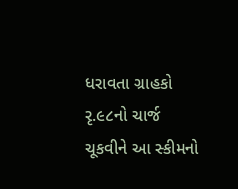ધરાવતા ગ્રાહકો રૃ.૯૮નો ચાર્જ ચૂકવીને આ સ્કીમનો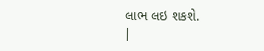લાભ લઇ શકશે.
|